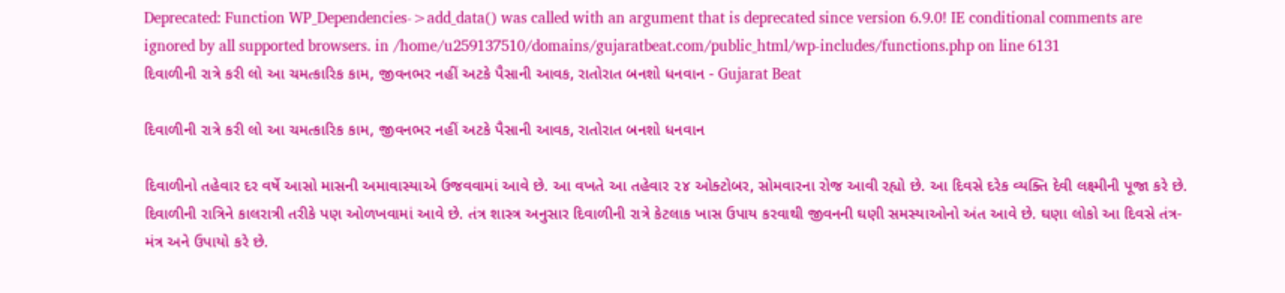Deprecated: Function WP_Dependencies->add_data() was called with an argument that is deprecated since version 6.9.0! IE conditional comments are ignored by all supported browsers. in /home/u259137510/domains/gujaratbeat.com/public_html/wp-includes/functions.php on line 6131
દિવાળીની રાત્રે કરી લો આ ચમત્કારિક કામ, જીવનભર નહીં અટકે પૈસાની આવક, રાતોરાત બનશો ધનવાન - Gujarat Beat

દિવાળીની રાત્રે કરી લો આ ચમત્કારિક કામ, જીવનભર નહીં અટકે પૈસાની આવક, રાતોરાત બનશો ધનવાન

દિવાળીનો તહેવાર દર વર્ષે આસો માસની અમાવાસ્યાએ ઉજવવામાં આવે છે. આ વખતે આ તહેવાર ૨૪ ઓક્ટોબર, સોમવારના રોજ આવી રહ્યો છે. આ દિવસે દરેક વ્યક્તિ દેવી લક્ષ્મીની પૂજા કરે છે. દિવાળીની રાત્રિને કાલરાત્રી તરીકે પણ ઓળખવામાં આવે છે. તંત્ર શાસ્ત્ર અનુસાર દિવાળીની રાત્રે કેટલાક ખાસ ઉપાય કરવાથી જીવનની ઘણી સમસ્યાઓનો અંત આવે છે. ઘણા લોકો આ દિવસે તંત્ર-મંત્ર અને ઉપાયો કરે છે.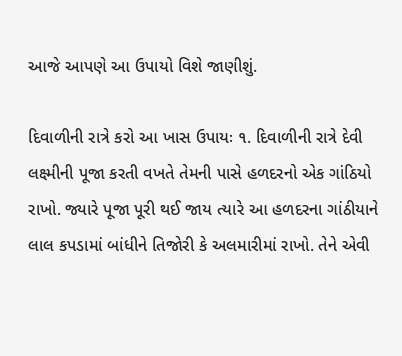આજે આપણે આ ઉપાયો વિશે જાણીશું.

દિવાળીની રાત્રે કરો આ ખાસ ઉપાયઃ ૧. દિવાળીની રાત્રે દેવી લક્ષ્મીની પૂજા કરતી વખતે તેમની પાસે હળદરનો એક ગાંઠિયો રાખો. જ્યારે પૂજા પૂરી થઈ જાય ત્યારે આ હળદરના ગાંઠીયાને લાલ કપડામાં બાંધીને તિજોરી કે અલમારીમાં રાખો. તેને એવી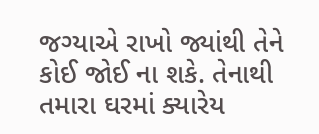જગ્યાએ રાખો જ્યાંથી તેને કોઈ જોઈ ના શકે. તેનાથી તમારા ઘરમાં ક્યારેય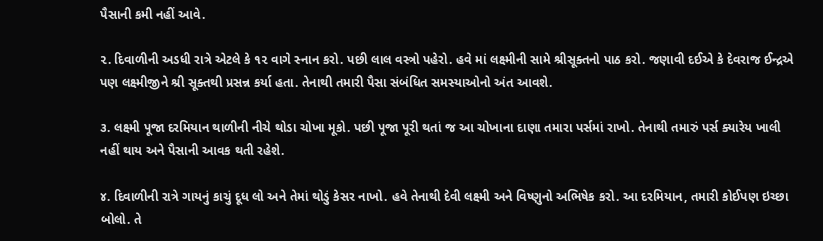પૈસાની કમી નહીં આવે.

૨. દિવાળીની અડધી રાત્રે એટલે કે ૧૨ વાગે સ્નાન કરો. પછી લાલ વસ્ત્રો પહેરો. હવે માં લક્ષ્મીની સામે શ્રીસૂક્તનો પાઠ કરો. જણાવી દઈએ કે દેવરાજ ઈન્દ્રએ પણ લક્ષ્મીજીને શ્રી સૂક્તથી પ્રસન્ન કર્યા હતા. તેનાથી તમારી પૈસા સંબંધિત સમસ્યાઓનો અંત આવશે.

૩. લક્ષ્મી પૂજા દરમિયાન થાળીની નીચે થોડા ચોખા મૂકો. પછી પૂજા પૂરી થતાં જ આ ચોખાના દાણા તમારા પર્સમાં રાખો. તેનાથી તમારું પર્સ ક્યારેય ખાલી નહીં થાય અને પૈસાની આવક થતી રહેશે.

૪. દિવાળીની રાત્રે ગાયનું કાચું દૂધ લો અને તેમાં થોડું કેસર નાખો. હવે તેનાથી દેવી લક્ષ્મી અને વિષ્ણુનો અભિષેક કરો. આ દરમિયાન, તમારી કોઈપણ ઇચ્છા બોલો. તે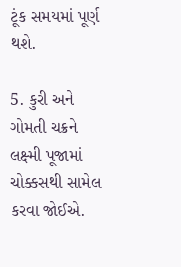ટૂંક સમયમાં પૂર્ણ થશે.

5. કુરી અને ગોમતી ચક્રને લક્ષ્મી પૂજામાં ચોક્કસથી સામેલ કરવા જોઈએ.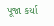પૂજા કર્યા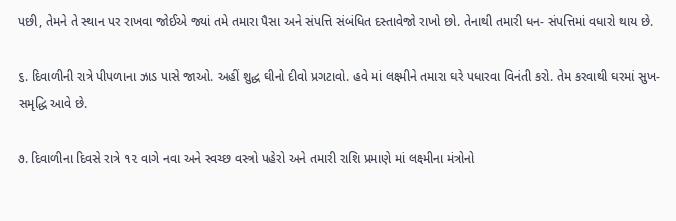પછી, તેમને તે સ્થાન પર રાખવા જોઈએ જ્યાં તમે તમારા પૈસા અને સંપત્તિ સંબંધિત દસ્તાવેજો રાખો છો. તેનાથી તમારી ધન- સંપત્તિમાં વધારો થાય છે.

૬. દિવાળીની રાત્રે પીપળાના ઝાડ પાસે જાઓ. અહીં શુદ્ધ ઘીનો દીવો પ્રગટાવો. હવે માં લક્ષ્મીને તમારા ઘરે પધારવા વિનંતી કરો. તેમ કરવાથી ઘરમાં સુખ-સમૃદ્ધિ આવે છે.

૭. દિવાળીના દિવસે રાત્રે ૧૨ વાગે નવા અને સ્વચ્છ વસ્ત્રો પહેરો અને તમારી રાશિ પ્રમાણે માં લક્ષ્મીના મંત્રોનો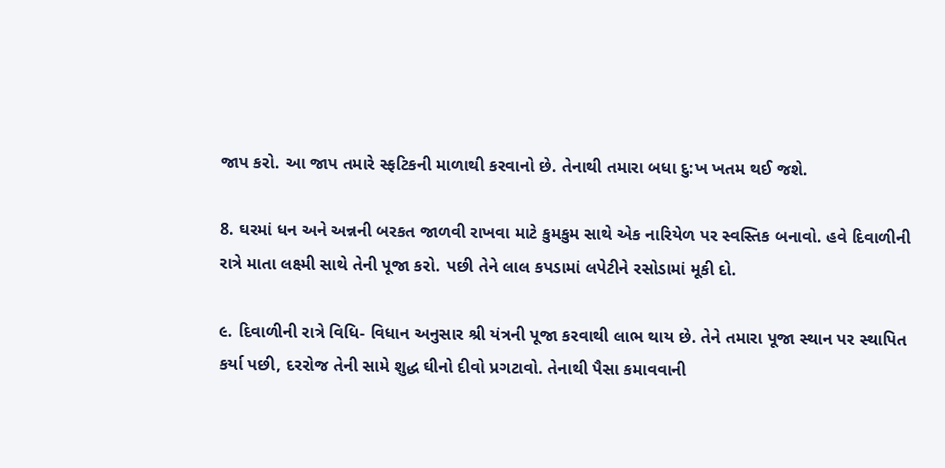જાપ કરો. આ જાપ તમારે સ્ફટિકની માળાથી કરવાનો છે. તેનાથી તમારા બધા દુ:ખ ખતમ થઈ જશે.

8. ઘરમાં ધન અને અન્નની બરકત જાળવી રાખવા માટે કુમકુમ સાથે એક નારિયેળ પર સ્વસ્તિક બનાવો. હવે દિવાળીની રાત્રે માતા લક્ષ્મી સાથે તેની પૂજા કરો. પછી તેને લાલ કપડામાં લપેટીને રસોડામાં મૂકી દો.

૯. દિવાળીની રાત્રે વિધિ- વિધાન અનુસાર શ્રી યંત્રની પૂજા કરવાથી લાભ થાય છે. તેને તમારા પૂજા સ્થાન પર સ્થાપિત કર્યા પછી, દરરોજ તેની સામે શુદ્ધ ઘીનો દીવો પ્રગટાવો. તેનાથી પૈસા કમાવવાની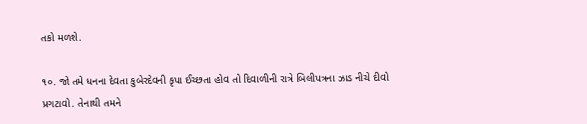તકો મળશે.

૧૦. જો તમે ધનના દેવતા કુબેરદેવની કૃપા ઈચ્છતા હોવ તો દિવાળીની રાત્રે બિલીપત્રના ઝાડ નીચે દીવો પ્રગટાવો. તેનાથી તમને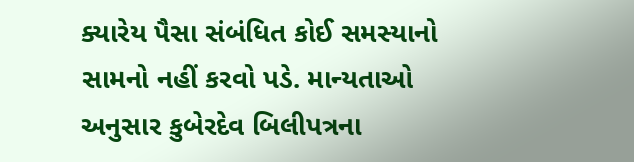ક્યારેય પૈસા સંબંધિત કોઈ સમસ્યાનો સામનો નહીં કરવો પડે. માન્યતાઓ અનુસાર કુબેરદેવ બિલીપત્રના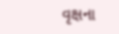વૃક્ષના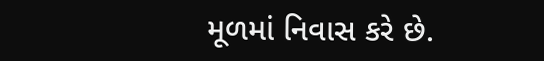મૂળમાં નિવાસ કરે છે.